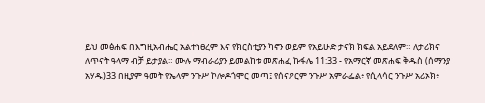ይህ መፅሐፍ በእግዚአብሔር አልተነፀረም እና የክርስቲያን ካኖን ወይም የአይሁድ ታናክ ክፍል አይደለም። ለታሪክና ለጥናት ዓላማ ብቻ ይታያል። ሙሉ ማብራሪያን ይመልከቱ መጽሐፈ ኩፋሌ 11:33 - የአማርኛ መጽሐፍ ቅዱስ (ሰማንያ አሃዱ)33 በዚያም ዓመት የኤላም ንጉሥ ኮሎዶጎሞር መጣ፤ የሰናዖርም ንጉሥ አምራፌል፥ የሲላሳር ንጉሥ አሪኦክ፥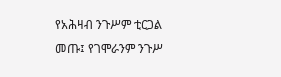የአሕዛብ ንጉሥም ቲርጋል መጡ፤ የገሞራንም ንጉሥ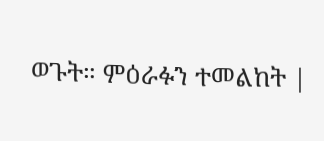ወጉት። ምዕራፉን ተመልከት |